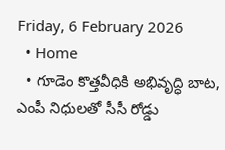Friday, 6 February 2026
  • Home
  • గూడెం కొత్తవీధికి అభివృద్ధి బాట, ఎంపీ నిధులతో సీసీ రోడ్డు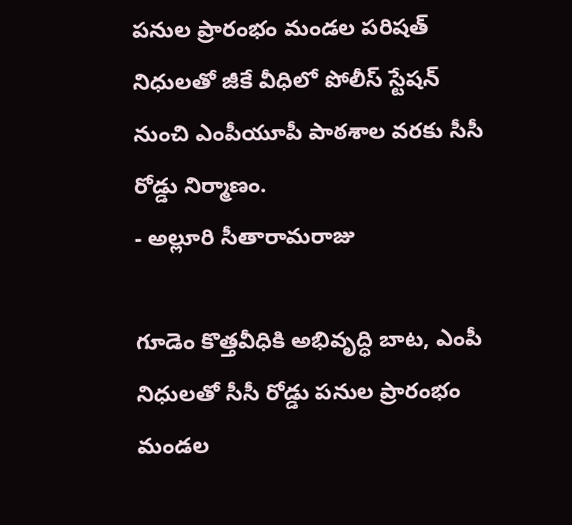పనుల ప్రారంభం మండల పరిషత్ నిధులతో జీకే వీధిలో పోలీస్ స్టేషన్ నుంచి ఎంపీయూపీ పాఠశాల వరకు సీసీ రోడ్డు నిర్మాణం.
- అల్లూరి సీతారామరాజు

గూడెం కొత్తవీధికి అభివృద్ధి బాట, ఎంపీ నిధులతో సీసీ రోడ్డు పనుల ప్రారంభం మండల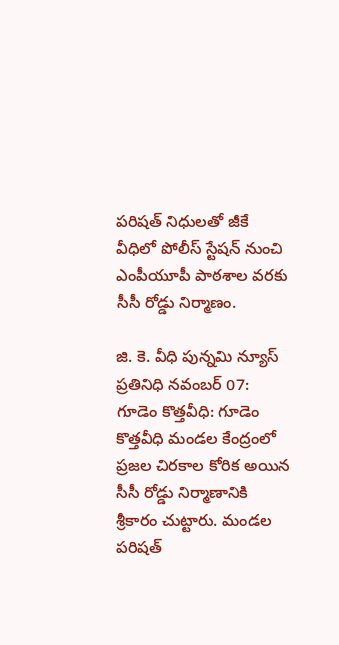పరిషత్ నిధులతో జీకే వీధిలో పోలీస్ స్టేషన్ నుంచి ఎంపీయూపీ పాఠశాల వరకు సీసీ రోడ్డు నిర్మాణం.

జి. కె. వీధి పున్నమి న్యూస్ ప్రతినిధి నవంబర్ 07: గూడెం కొత్తవీధి: గూడెం కొత్తవీధి మండల కేంద్రంలో ప్రజల చిరకాల కోరిక అయిన సీసీ రోడ్డు నిర్మాణానికి శ్రీకారం చుట్టారు. మండల పరిషత్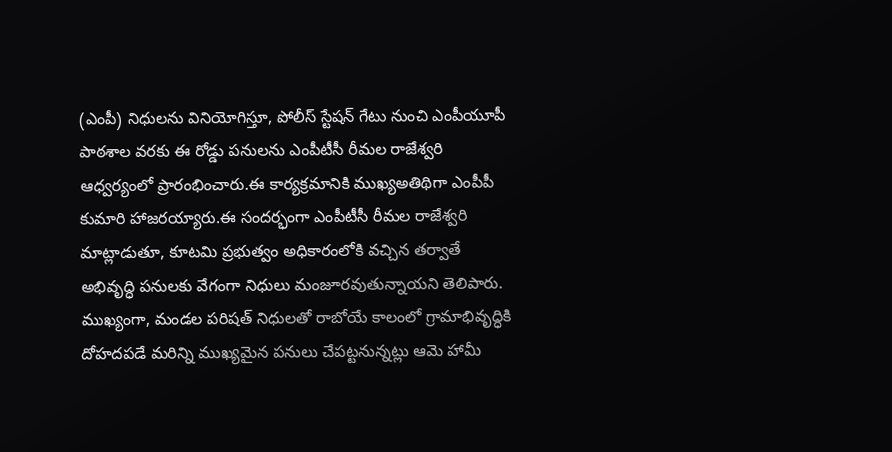(ఎంపీ) నిధులను వినియోగిస్తూ, పోలీస్ స్టేషన్ గేటు నుంచి ఎంపీయూపీ పాఠశాల వరకు ఈ రోడ్డు పనులను ఎంపీటీసీ రీమల రాజేశ్వరి ఆధ్వర్యంలో ప్రారంభించారు.ఈ కార్యక్రమానికి ముఖ్యఅతిథిగా ఎంపీపీ కుమారి హాజరయ్యారు.ఈ సందర్భంగా ఎంపీటీసీ రీమల రాజేశ్వరి మాట్లాడుతూ, కూటమి ప్రభుత్వం అధికారంలోకి వచ్చిన తర్వాతే అభివృద్ధి పనులకు వేగంగా నిధులు మంజూరవుతున్నాయని తెలిపారు. ముఖ్యంగా, మండల పరిషత్ నిధులతో రాబోయే కాలంలో గ్రామాభివృద్ధికి దోహదపడే మరిన్ని ముఖ్యమైన పనులు చేపట్టనున్నట్లు ఆమె హామీ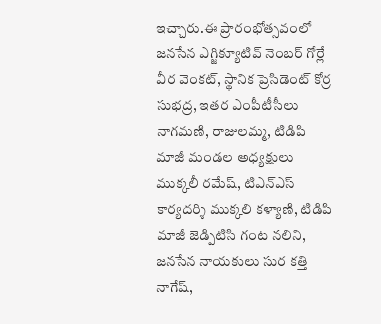ఇచ్చారు.ఈ ప్రారంభోత్సవంలో జనసేన ఎగ్జిక్యూటివ్ నెంబర్ గోర్లే వీర వెంకట్, స్థానిక ప్రెసిడెంట్ కోర్ర సుభద్ర, ఇతర ఎంపీటీసీలు నాగమణి, రాజులమ్మ, టిడిపి మాజీ మండల అధ్యక్షులు ముక్కలీ రమేష్, టిఎన్ఎస్ కార్యదర్శి ముక్కలి కళ్యాణి, టిడిపి మాజీ జెడ్పిటిసి గంట నలిని, జనసేన నాయకులు సుర కత్తి నాగేష్,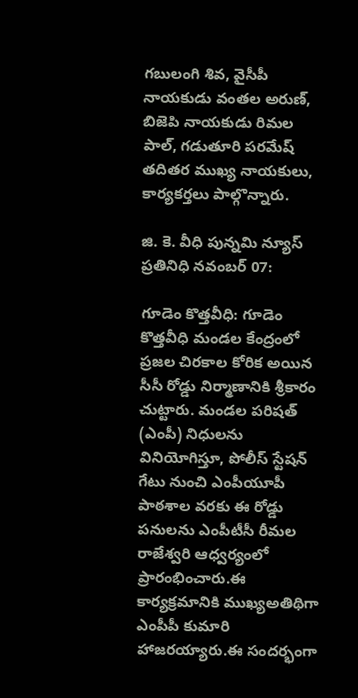గబులంగి శివ, వైసీపీ నాయకుడు వంతల అరుణ్, బిజెపి నాయకుడు రిమల పాల్, గడుతూరి పరమేష్ తదితర ముఖ్య నాయకులు, కార్యకర్తలు పాల్గొన్నారు.

జి. కె. వీధి పున్నమి న్యూస్ ప్రతినిధి నవంబర్ 07:

గూడెం కొత్తవీధి: గూడెం కొత్తవీధి మండల కేంద్రంలో ప్రజల చిరకాల కోరిక అయిన సీసీ రోడ్డు నిర్మాణానికి శ్రీకారం చుట్టారు. మండల పరిషత్ (ఎంపీ) నిధులను వినియోగిస్తూ, పోలీస్ స్టేషన్ గేటు నుంచి ఎంపీయూపీ పాఠశాల వరకు ఈ రోడ్డు పనులను ఎంపీటీసీ రీమల రాజేశ్వరి ఆధ్వర్యంలో ప్రారంభించారు.ఈ కార్యక్రమానికి ముఖ్యఅతిథిగా ఎంపీపీ కుమారి హాజరయ్యారు.ఈ సందర్భంగా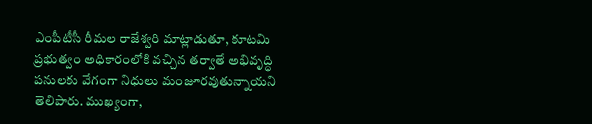ఎంపీటీసీ రీమల రాజేశ్వరి మాట్లాడుతూ, కూటమి ప్రభుత్వం అధికారంలోకి వచ్చిన తర్వాతే అభివృద్ధి పనులకు వేగంగా నిధులు మంజూరవుతున్నాయని తెలిపారు. ముఖ్యంగా,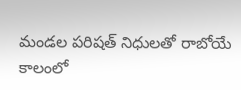మండల పరిషత్ నిధులతో రాబోయే కాలంలో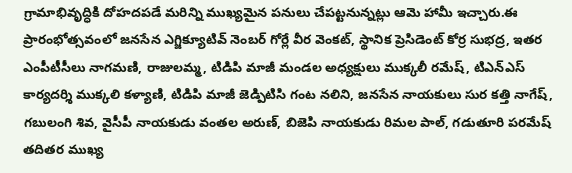గ్రామాభివృద్ధికి దోహదపడే మరిన్ని ముఖ్యమైన పనులు చేపట్టనున్నట్లు ఆమె హామీ ఇచ్చారు.ఈ ప్రారంభోత్సవంలో జనసేన ఎగ్జిక్యూటివ్ నెంబర్ గోర్లే వీర వెంకట్, స్థానిక ప్రెసిడెంట్ కోర్ర సుభద్ర, ఇతర ఎంపీటీసీలు నాగమణి, రాజులమ్మ, టిడిపి మాజీ మండల అధ్యక్షులు ముక్కలీ రమేష్, టిఎన్ఎస్ కార్యదర్శి ముక్కలి కళ్యాణి, టిడిపి మాజీ జెడ్పిటిసి గంట నలిని, జనసేన నాయకులు సుర కత్తి నాగేష్, గబులంగి శివ, వైసీపీ నాయకుడు వంతల అరుణ్, బిజెపి నాయకుడు రిమల పాల్, గడుతూరి పరమేష్ తదితర ముఖ్య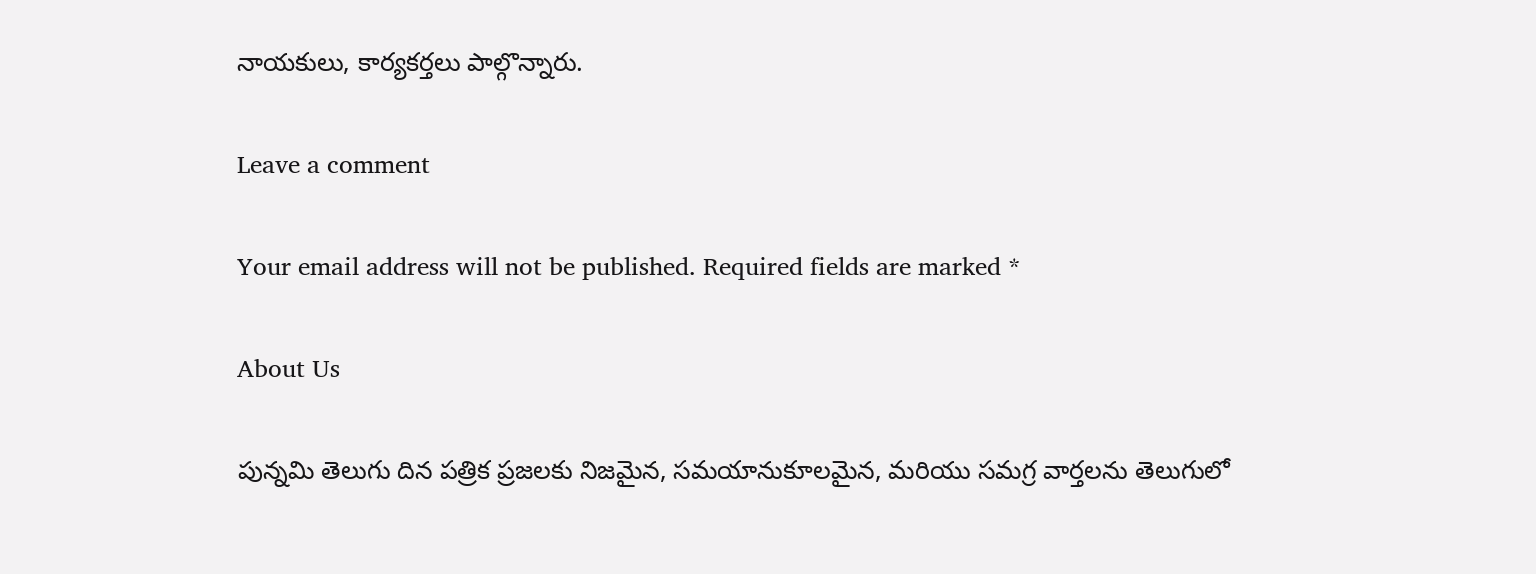నాయకులు, కార్యకర్తలు పాల్గొన్నారు.

Leave a comment

Your email address will not be published. Required fields are marked *

About Us

పున్నమి తెలుగు దిన పత్రిక ప్రజలకు నిజమైన, సమయానుకూలమైన, మరియు సమగ్ర వార్తలను తెలుగులో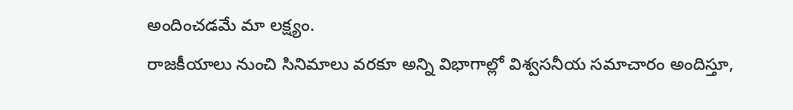అందించడమే మా లక్ష్యం.
రాజకీయాలు నుంచి సినిమాలు వరకూ అన్ని విభాగాల్లో విశ్వసనీయ సమాచారం అందిస్తూ,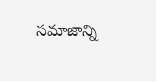సమాజాన్ని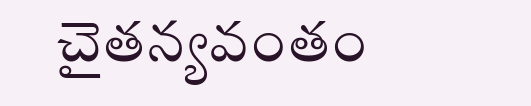చైతన్యవంతం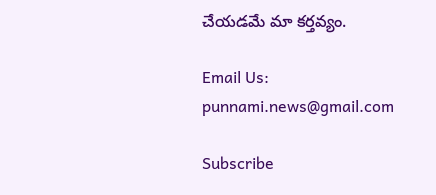చేయడమే మా కర్తవ్యం.

Email Us: punnami.news@gmail.com

Subscribe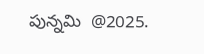పున్నమి  @2025.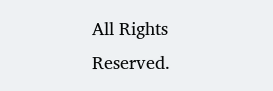All Rights Reserved.